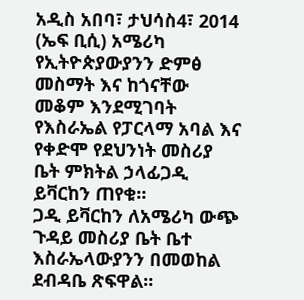አዲስ አበባ፣ ታህሳስ4፣ 2014 (ኤፍ ቢሲ) አሜሪካ የኢትዮጵያውያንን ድምፅ መስማት እና ከጎናቸው መቆም እንደሚገባት የእስራኤል የፓርላማ አባል እና የቀድሞ የደህንነት መስሪያ ቤት ምክትል ኃላፊጋዲ ይቫርከን ጠየቁ።
ጋዲ ይቫርከን ለአሜሪካ ውጭ ጉዳይ መስሪያ ቤት ቤተ እስራኤላውያንን በመወከል ደብዳቤ ጽፍዋል።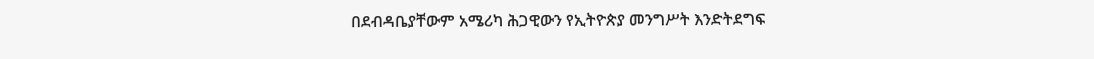በደብዳቤያቸውም አሜሪካ ሕጋዊውን የኢትዮጵያ መንግሥት እንድትደግፍ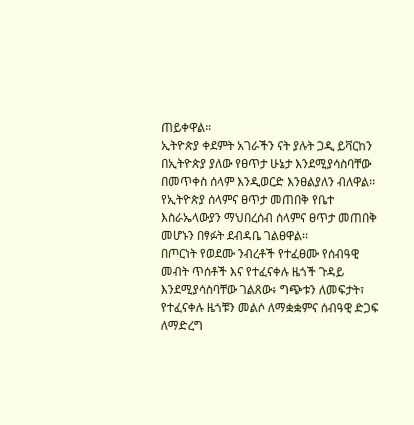ጠይቀዋል።
ኢትዮጵያ ቀደምት አገራችን ናት ያሉት ጋዲ ይቫርከን በኢትዮጵያ ያለው የፀጥታ ሁኔታ እንደሚያሳስባቸው በመጥቀስ ሰላም እንዲወርድ እንፀልያለን ብለዋል፡፡
የኢትዮጵያ ሰላምና ፀጥታ መጠበቅ የቤተ እስራኤላውያን ማህበረሰብ ሰላምና ፀጥታ መጠበቅ መሆኑን በፃፉት ደብዳቤ ገልፀዋል፡፡
በጦርነት የወደሙ ንብረቶች የተፈፀሙ የሰብዓዊ መብት ጥሰቶች እና የተፈናቀሉ ዜጎች ጉዳይ እንደሚያሳስባቸው ገልጸው፥ ግጭቱን ለመፍታት፣ የተፈናቀሉ ዜጎቹን መልሶ ለማቋቋምና ሰብዓዊ ድጋፍ ለማድረግ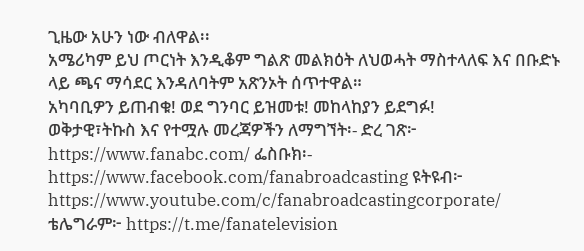ጊዜው አሁን ነው ብለዋል፡፡
አሜሪካም ይህ ጦርነት እንዲቆም ግልጽ መልክዕት ለህወሓት ማስተላለፍ እና በቡድኑ ላይ ጫና ማሳደር እንዳለባትም አጽንኦት ሰጥተዋል።
አካባቢዎን ይጠብቁ! ወደ ግንባር ይዝመቱ! መከላከያን ይደግፉ!
ወቅታዊ፣ትኩስ እና የተሟሉ መረጃዎችን ለማግኘት፡- ድረ ገጽ፦ https://www.fanabc.com/ ፌስቡክ፡- https://www.facebook.com/fanabroadcasting ዩትዩብ፦ https://www.youtube.com/c/fanabroadcastingcorporate/ ቴሌግራም፦ https://t.me/fanatelevision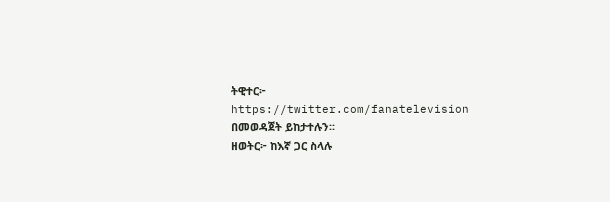ትዊተር፦ https://twitter.com/fanatelevision በመወዳጀት ይከታተሉን፡፡
ዘወትር፦ ከእኛ ጋር ስላሉ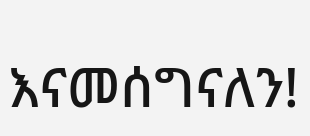እናመሰግናለን!